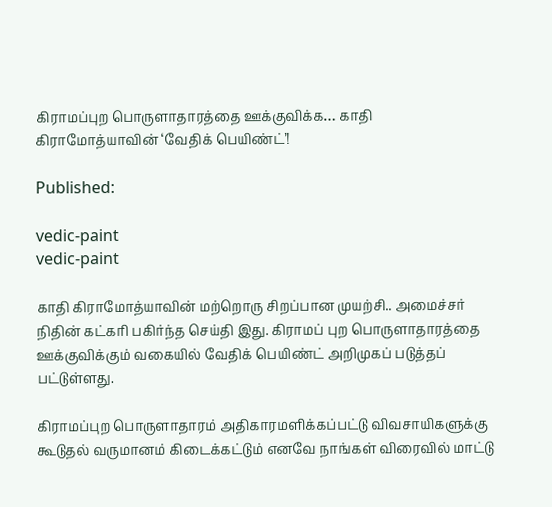கிராமப்புற பொருளாதாரத்தை ஊக்குவிக்க… காதி கிராமோத்யாவின் ‘வேதிக் பெயிண்ட்’!

Published:

vedic-paint
vedic-paint

காதி கிராமோத்யாவின் மற்றொரு சிறப்பான முயற்சி.. அமைச்சர் நிதின் கட்கரி பகிர்ந்த செய்தி இது. கிராமப் புற பொருளாதாரத்தை ஊக்குவிக்கும் வகையில் வேதிக் பெயிண்ட் அறிமுகப் படுத்தப் பட்டுள்ளது.

கிராமப்புற பொருளாதாரம் அதிகாரமளிக்கப்பட்டு விவசாயிகளுக்கு கூடுதல் வருமானம் கிடைக்கட்டும் எனவே நாங்கள் விரைவில் மாட்டு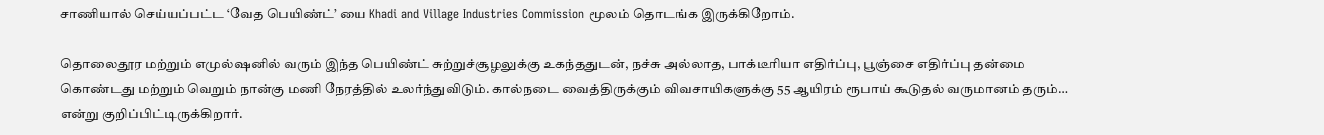சாணியால் செய்யப்பட்ட ‘வேத பெயிண்ட்’ யை Khadi and Village Industries Commission மூலம் தொடங்க இருக்கிறோம்.

தொலைதூர மற்றும் எமுல்ஷனில் வரும் இந்த பெயிண்ட் சுற்றுச்சூழலுக்கு உகந்ததுடன், நச்சு அல்லாத, பாக்டீரியா எதிர்ப்பு, பூஞ்சை எதிர்ப்பு தன்மை கொண்டது மற்றும் வெறும் நான்கு மணி நேரத்தில் உலர்ந்துவிடும். கால்நடை வைத்திருக்கும் விவசாயிகளுக்கு 55 ஆயிரம் ரூபாய் கூடுதல் வருமானம் தரும்… என்று குறிப்பிட்டிருக்கிறார்.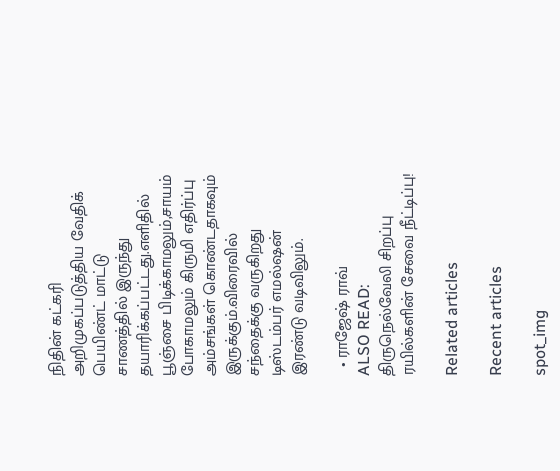நிதின் கட்கரி அறிமுகப்படுத்திய வேதிக் பெயிண்ட் மாட்டு சாணத்தில் இருந்து தயாரிக்கப்பட்டது.எளிதில் பூஞ்சை பிடிக்காமலும்,சாயம் போகாமலும் கிருமி எதிர்ப்பு அம்சங்கள் கொண்டதாகவும் இருக்கும்.விரைவில் சந்தைக்கு வருகிறது டிஸ்டம்பர் எமல்ஷன் இரண்டு வடிவிலும்.

  • ராஜேஷ் ராவ்
ALSO READ:  திருநெல்வேலி சிறப்பு ரயில்களின் சேவை நீட்டிப்பு!

Related articles

Recent articles

spot_img